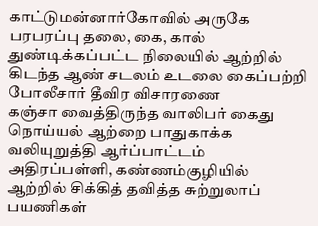காட்டுமன்னார்கோவில் அருகே பரபரப்பு தலை, கை, கால் துண்டிக்கப்பட்ட நிலையில் ஆற்றில் கிடந்த ஆண் சடலம் உடலை கைப்பற்றி போலீசார் தீவிர விசாரணை
கஞ்சா வைத்திருந்த வாலிபர் கைது
நொய்யல் ஆற்றை பாதுகாக்க வலியுறுத்தி ஆர்ப்பாட்டம்
அதிரப்பள்ளி, கண்ணம்குழியில் ஆற்றில் சிக்கித் தவித்த சுற்றுலாப் பயணிகள்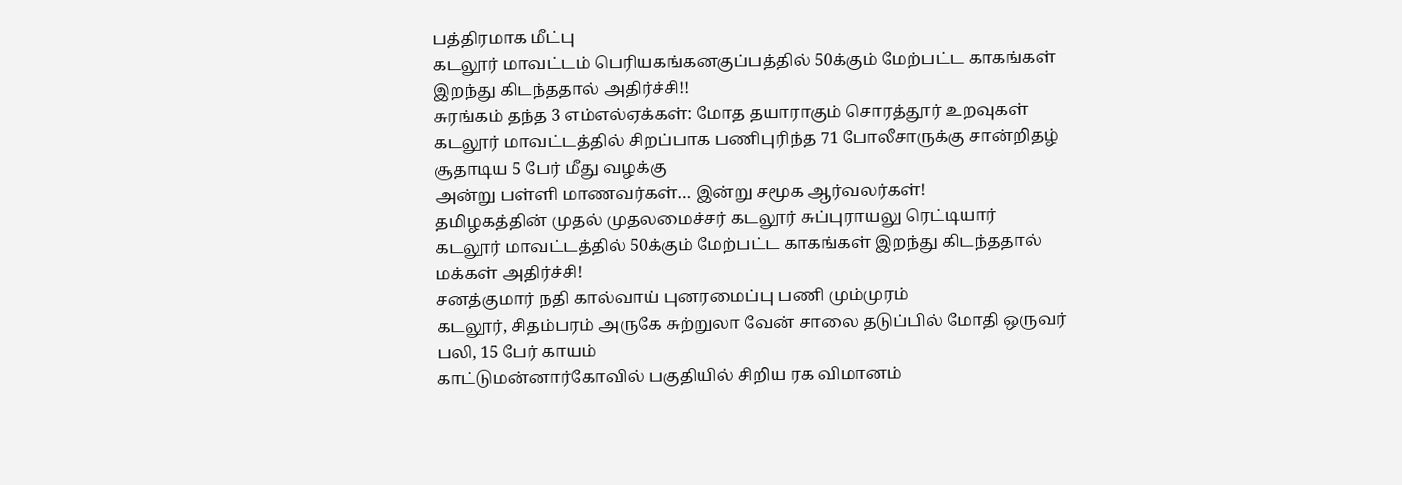பத்திரமாக மீட்பு
கடலூர் மாவட்டம் பெரியகங்கனகுப்பத்தில் 50க்கும் மேற்பட்ட காகங்கள் இறந்து கிடந்ததால் அதிர்ச்சி!!
சுரங்கம் தந்த 3 எம்எல்ஏக்கள்: மோத தயாராகும் சொரத்தூர் உறவுகள்
கடலூர் மாவட்டத்தில் சிறப்பாக பணிபுரிந்த 71 போலீசாருக்கு சான்றிதழ்
சூதாடிய 5 பேர் மீது வழக்கு
அன்று பள்ளி மாணவர்கள்… இன்று சமூக ஆர்வலர்கள்!
தமிழகத்தின் முதல் முதலமைச்சர் கடலூர் சுப்புராயலு ரெட்டியார்
கடலூர் மாவட்டத்தில் 50க்கும் மேற்பட்ட காகங்கள் இறந்து கிடந்ததால் மக்கள் அதிர்ச்சி!
சனத்குமார் நதி கால்வாய் புனரமைப்பு பணி மும்முரம்
கடலூர், சிதம்பரம் அருகே சுற்றுலா வேன் சாலை தடுப்பில் மோதி ஒருவர் பலி, 15 பேர் காயம்
காட்டுமன்னார்கோவில் பகுதியில் சிறிய ரக விமானம்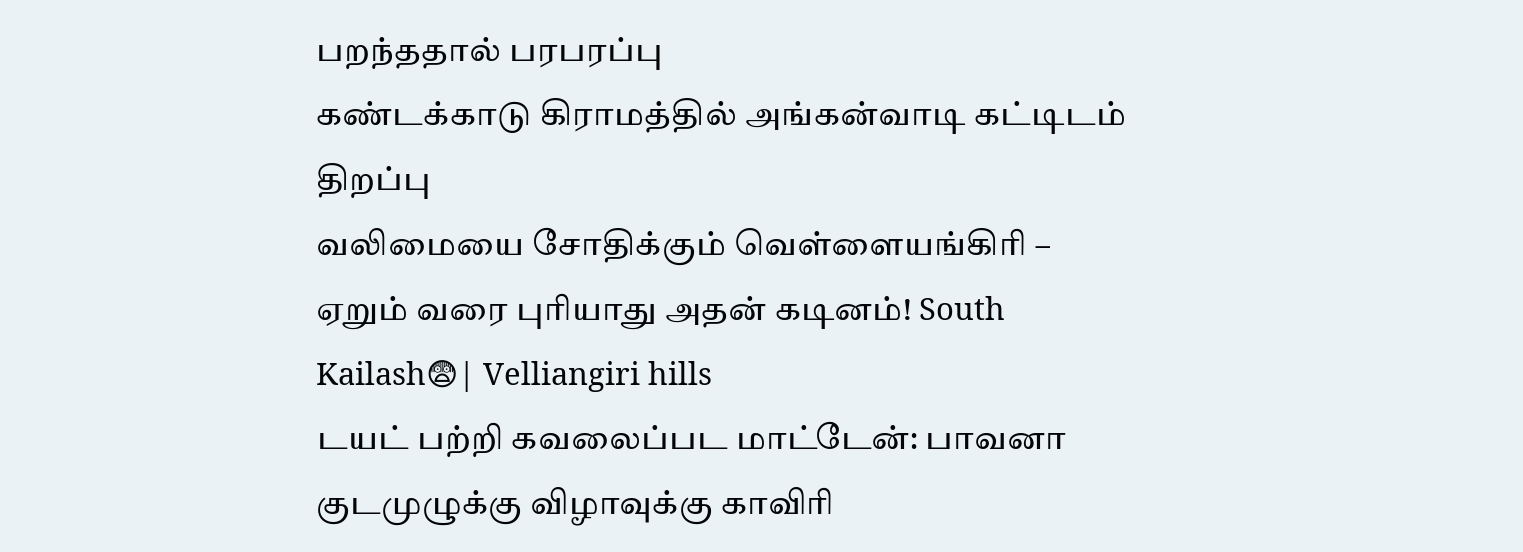பறந்ததால் பரபரப்பு
கண்டக்காடு கிராமத்தில் அங்கன்வாடி கட்டிடம் திறப்பு
வலிமையை சோதிக்கும் வெள்ளையங்கிரி – ஏறும் வரை புரியாது அதன் கடினம்! South Kailash😨| Velliangiri hills
டயட் பற்றி கவலைப்பட மாட்டேன்: பாவனா
குடமுழுக்கு விழாவுக்கு காவிரி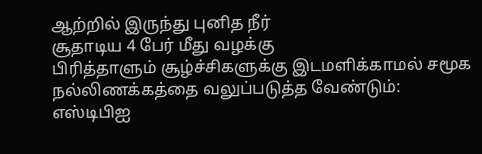ஆற்றில் இருந்து புனித நீர்
சூதாடிய 4 பேர் மீது வழக்கு
பிரித்தாளும் சூழ்ச்சிகளுக்கு இடமளிக்காமல் சமூக நல்லிணக்கத்தை வலுப்படுத்த வேண்டும்: எஸ்டிபிஐ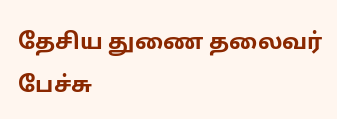தேசிய துணை தலைவர் பேச்சு